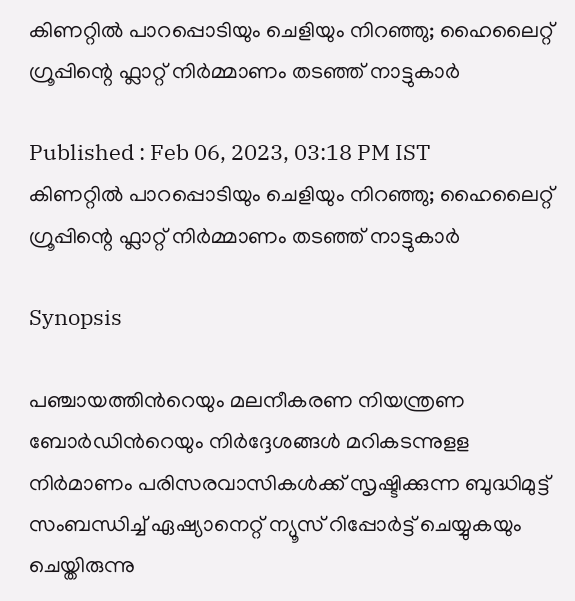കിണറ്റിൽ പാറപ്പൊടിയും ചെളിയും നിറഞ്ഞു; ഹൈലൈറ്റ് ഗ്രൂപ്പിന്റെ ഫ്ലാറ്റ് നിർമ്മാണം തടഞ്ഞ് നാട്ടുകാർ

Published : Feb 06, 2023, 03:18 PM IST
കിണറ്റിൽ പാറപ്പൊടിയും ചെളിയും നിറഞ്ഞു; ഹൈലൈറ്റ് ഗ്രൂപ്പിന്റെ ഫ്ലാറ്റ് നിർമ്മാണം തടഞ്ഞ് നാട്ടുകാർ

Synopsis

പഞ്ചായത്തിന്‍റെയും മലനീകരണ നിയന്ത്രണ ബോര്‍ഡിന്‍റെയും നിര്‍ദ്ദേശങ്ങള്‍ മറികടന്നുളള നിര്‍മാണം പരിസരവാസികള്‍ക്ക് സൃഷ്ടിക്കുന്ന ബുദ്ധിമുട്ട് സംബന്ധിച്ച് ഏഷ്യാനെറ്റ് ന്യൂസ് റിപ്പോര്‍ട്ട് ചെയ്യുകയും ചെയ്തിരുന്നു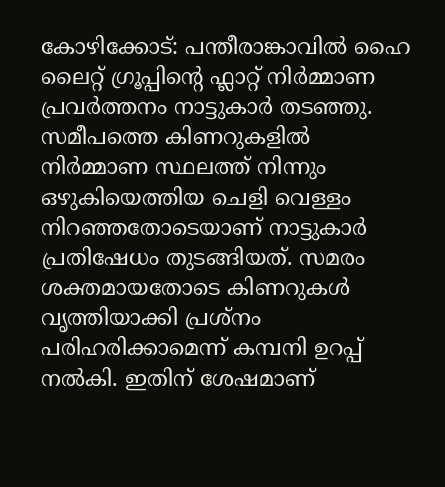കോഴിക്കോട്: പന്തീരാങ്കാവില്‍ ഹൈ ലൈറ്റ് ഗ്രൂപ്പിന്‍റെ ഫ്ലാറ്റ് നിര്‍മ്മാണ പ്രവര്‍ത്തനം നാട്ടുകാര്‍ തടഞ്ഞു. സമീപത്തെ കിണറുകളില്‍ നിര്‍മ്മാണ സ്ഥലത്ത് നിന്നും ഒഴുകിയെത്തിയ ചെളി വെള്ളം നിറഞ്ഞതോടെയാണ് നാട്ടുകാര്‍ പ്രതിഷേധം തുടങ്ങിയത്. സമരം ശക്തമായതോടെ കിണറുകൾ വൃത്തിയാക്കി പ്രശ്നം പരിഹരിക്കാമെന്ന് കമ്പനി ഉറപ്പ് നല്‍കി. ഇതിന് ശേഷമാണ്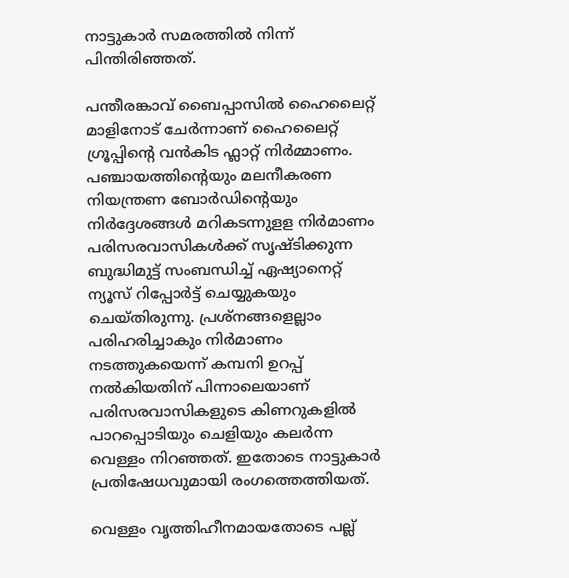നാട്ടുകാര്‍ സമരത്തിൽ നിന്ന് പിന്തിരിഞ്ഞത്.

പന്തീരങ്കാവ് ബൈപ്പാസില്‍ ഹൈലൈറ്റ് മാളിനോട് ചേര്‍ന്നാണ് ഹൈലൈറ്റ് ഗ്രൂപ്പിന്‍റെ വന്‍കിട ഫ്ലാറ്റ് നിര്‍മ്മാണം. പഞ്ചായത്തിന്‍റെയും മലനീകരണ നിയന്ത്രണ ബോര്‍ഡിന്‍റെയും നിര്‍ദ്ദേശങ്ങള്‍ മറികടന്നുളള നിര്‍മാണം പരിസരവാസികള്‍ക്ക് സൃഷ്ടിക്കുന്ന ബുദ്ധിമുട്ട് സംബന്ധിച്ച് ഏഷ്യാനെറ്റ് ന്യൂസ് റിപ്പോര്‍ട്ട് ചെയ്യുകയും ചെയ്തിരുന്നു. പ്രശ്നങ്ങളെല്ലാം പരിഹരിച്ചാകും നിര്‍മാണം നടത്തുകയെന്ന് കമ്പനി ഉറപ്പ് നല്‍കിയതിന് പിന്നാലെയാണ് പരിസരവാസികളുടെ കിണറുകളില്‍ പാറപ്പൊടിയും ചെളിയും കലര്‍ന്ന വെള്ളം നിറഞ്ഞത്. ഇതോടെ നാട്ടുകാര്‍ പ്രതിഷേധവുമായി രംഗത്തെത്തിയത്.

വെള്ളം വൃത്തിഹീനമായതോടെ പല്ല്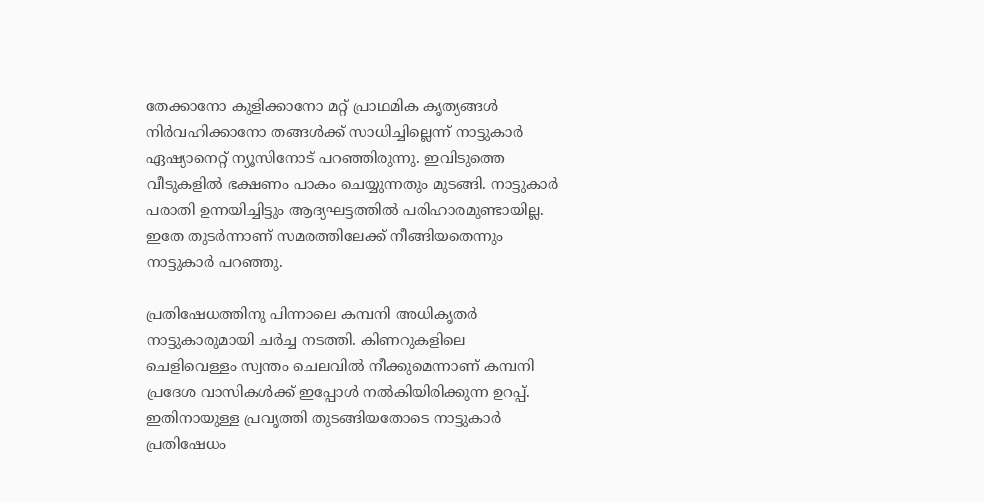തേക്കാനോ കുളിക്കാനോ മറ്റ് പ്രാഥമിക കൃത്യങ്ങൾ നിർവഹിക്കാനോ തങ്ങൾക്ക് സാധിച്ചില്ലെന്ന് നാട്ടുകാർ ഏഷ്യാനെറ്റ് ന്യൂസിനോട് പറഞ്ഞിരുന്നു. ഇവിടുത്തെ വീടുകളിൽ ഭക്ഷണം പാകം ചെയ്യുന്നതും മുടങ്ങി. നാട്ടുകാർ പരാതി ഉന്നയിച്ചിട്ടും ആദ്യഘട്ടത്തിൽ പരിഹാരമുണ്ടായില്ല. ഇതേ തുടർന്നാണ് സമരത്തിലേക്ക് നീങ്ങിയതെന്നും നാട്ടുകാർ പറഞ്ഞു.

പ്രതിഷേധത്തിനു പിന്നാലെ കമ്പനി അധികൃതര്‍ നാട്ടുകാരുമായി ചര്‍ച്ച നടത്തി. കിണറുകളിലെ ചെളിവെള്ളം സ്വന്തം ചെലവില്‍ നീക്കുമെന്നാണ് കമ്പനി പ്രദേശ വാസികൾക്ക് ഇപ്പോൾ നൽകിയിരിക്കുന്ന ഉറപ്പ്. ഇതിനായുള്ള പ്രവൃത്തി തുടങ്ങിയതോടെ നാട്ടുകാര്‍ പ്രതിഷേധം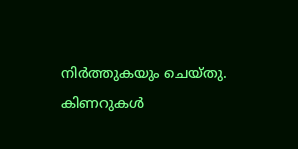നിര്‍ത്തുകയും ചെയ്തു. കിണറുകള്‍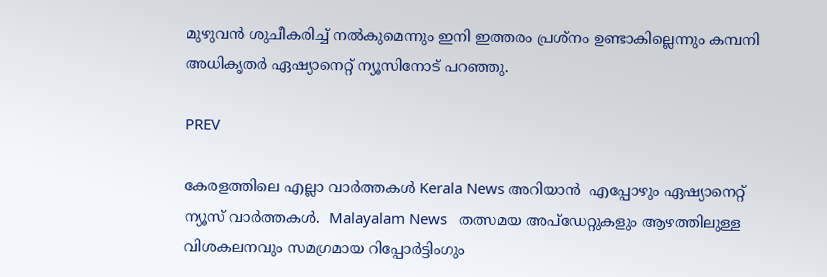മുഴുവന്‍ ശുചീകരിച്ച് നല്‍കുമെന്നും ഇനി ഇത്തരം പ്രശ്നം ഉണ്ടാകില്ലെന്നും കമ്പനി അധികൃതര്‍ ഏഷ്യാനെറ്റ് ന്യൂസിനോട് പറഞ്ഞു.

PREV

കേരളത്തിലെ എല്ലാ വാർത്തകൾ Kerala News അറിയാൻ  എപ്പോഴും ഏഷ്യാനെറ്റ് ന്യൂസ് വാർത്തകൾ.  Malayalam News   തത്സമയ അപ്‌ഡേറ്റുകളും ആഴത്തിലുള്ള വിശകലനവും സമഗ്രമായ റിപ്പോർട്ടിംഗും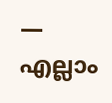— എല്ലാം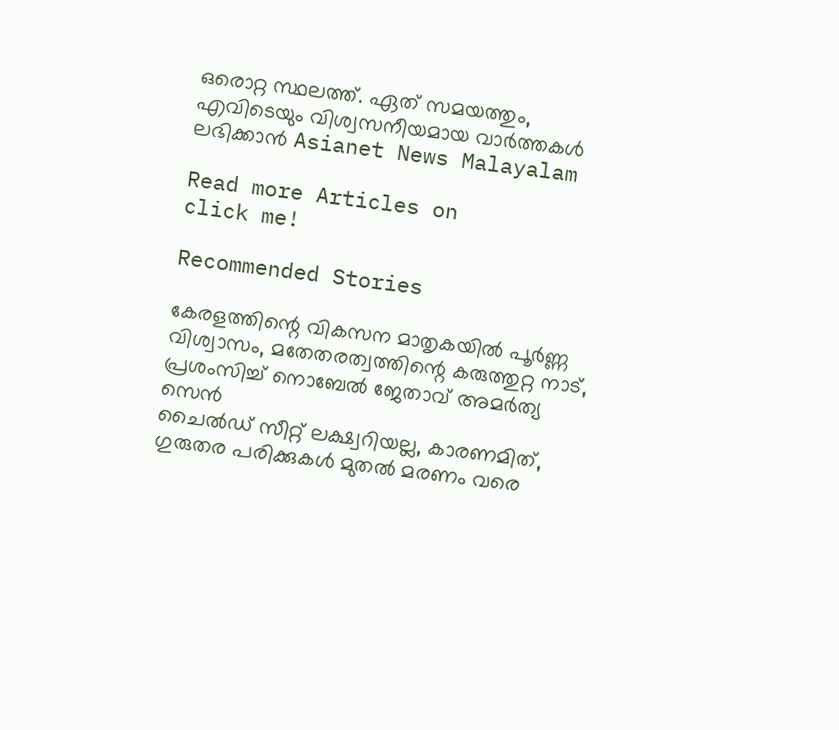ഒരൊറ്റ സ്ഥലത്ത്. ഏത് സമയത്തും, എവിടെയും വിശ്വസനീയമായ വാർത്തകൾ ലഭിക്കാൻ Asianet News Malayalam

Read more Articles on
click me!

Recommended Stories

കേരളത്തിന്റെ വികസന മാതൃകയിൽ പൂർണ്ണ വിശ്വാസം, മതേതരത്വത്തിന്റെ കരുത്തുറ്റ നാട്, പ്രശംസിച്ച് നൊബേൽ ജേതാവ് അമർത്യ സെൻ
ചൈൽഡ് സീറ്റ് ലക്ഷ്വറിയല്ല, കാരണമിത്, ഗുരുതര പരിക്കുകൾ മുതൽ മരണം വരെ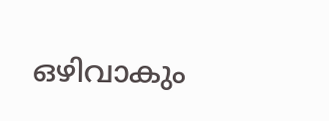ഒഴിവാകും